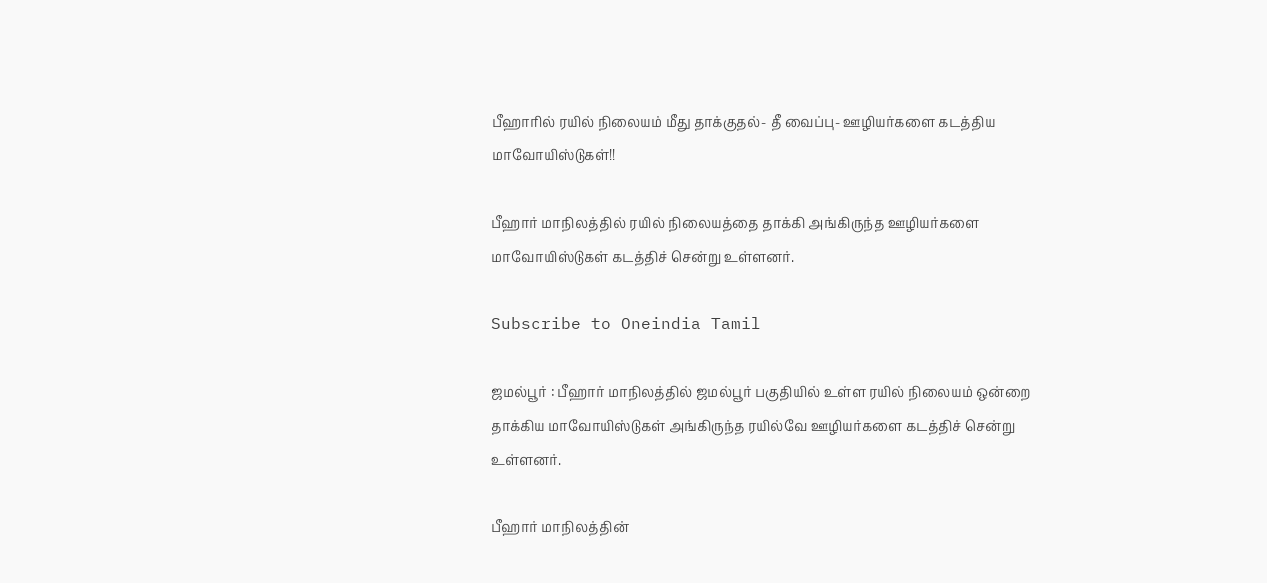பீஹாரில் ரயில் நிலையம் மீது தாக்குதல்- தீ வைப்பு- ஊழியர்களை கடத்திய மாவோயிஸ்டுகள்!!

பீஹார் மாநிலத்தில் ரயில் நிலையத்தை தாக்கி அங்கிருந்த ஊழியர்களை மாவோயிஸ்டுகள் கடத்திச் சென்று உள்ளனர்.

Subscribe to Oneindia Tamil

ஜமல்பூர் : பீஹார் மாநிலத்தில் ஜமல்பூர் பகுதியில் உள்ள ரயில் நிலையம் ஒன்றை தாக்கிய மாவோயிஸ்டுகள் அங்கிருந்த ரயில்வே ஊழியர்களை கடத்திச் சென்று உள்ளனர்.

பீஹார் மாநிலத்தின்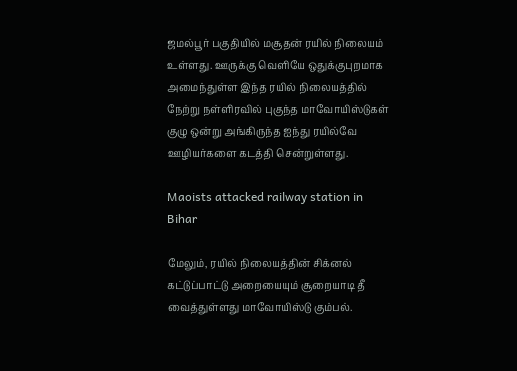ஜமல்பூர் பகுதியில் மசூதன் ரயில் நிலையம் உள்ளது. ஊருக்கு வெளியே ஒதுக்குபுறமாக அமைந்துள்ள இந்த ரயில் நிலையத்தில் நேற்று நள்ளிரவில் புகுந்த மாவோயிஸ்டுகள் குழு ஒன்று அங்கிருந்த ஐந்து ரயில்வே ஊழியர்களை கடத்தி சென்றுள்ளது.

Maoists attacked railway station in Bihar

மேலும், ரயில் நிலையத்தின் சிக்னல் கட்டுப்பாட்டு அறையையும் சூறையாடி தீ வைத்துள்ளது மாவோயிஸ்டு கும்பல்.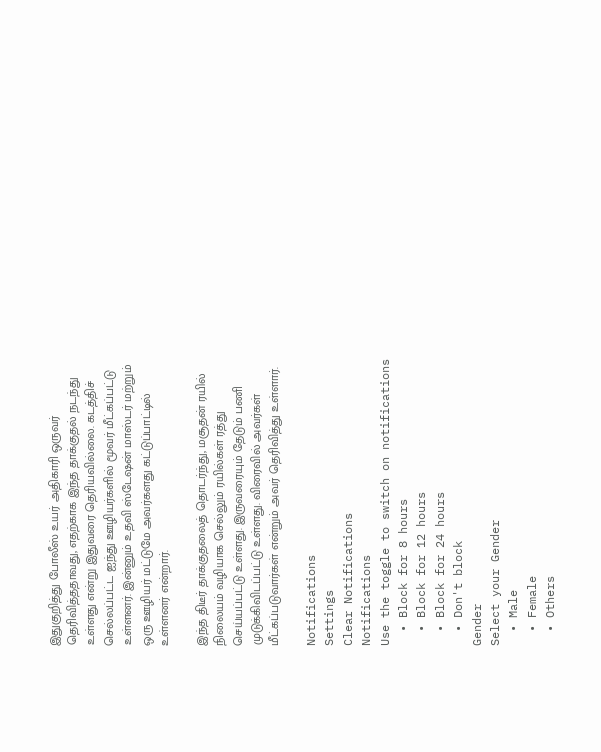இதுகுறித்து போலீஸ் உயர் அதிகாரி ஒருவர் தெரிவித்ததாவது, எதற்காக இந்த தாக்குதல் நடந்து உள்ளது என்று இதுவரை தெரியவில்லை. கடத்திச் செல்லப்பட்ட ஐந்து ஊழியர்களில் மூவர் மீட்கப்பட்டு உள்ளனர். இன்னும் உதவி ஸ்டேஷன் மாஸ்டர் மற்றும் ஒரு ஊழியர் மட்டுமே அவர்களது கட்டுப்பாட்டில் உள்ளனர் என்றார்.

இந்த திடீர் தாக்குதலைத் தொடர்ந்து, மசூதன் ரயில் நிலையம் வழியாக செல்லும் ரயில்கள் ரத்து செய்யப்பட்டு உள்ளது. இருவரையும் தேடும் பணி முடுக்கிவிடப்பட்டு உள்ளது. விரைவில் அவர்கள் மீட்கப்படுவார்கள் என்றும் அவர் தெரிவித்து உள்ளார்.

Notifications
Settings
Clear Notifications
Notifications
Use the toggle to switch on notifications
  • Block for 8 hours
  • Block for 12 hours
  • Block for 24 hours
  • Don't block
Gender
Select your Gender
  • Male
  • Female
  • Others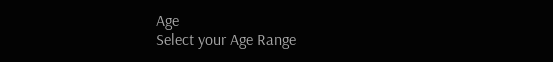Age
Select your Age Range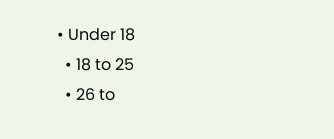• Under 18
  • 18 to 25
  • 26 to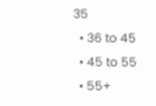35
  • 36 to 45
  • 45 to 55
  • 55+